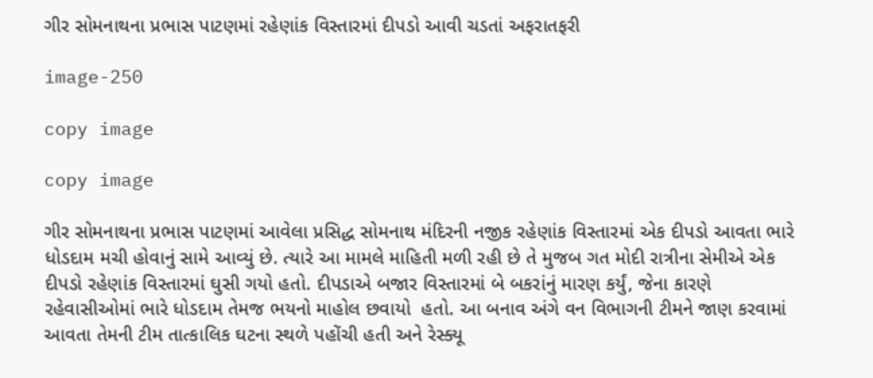ગીર સોમનાથના પ્રભાસ પાટણમાં રહેણાંક વિસ્તારમાં દીપડો આવી ચડતાં અફરાતફરી

image-250

copy image

copy image

ગીર સોમનાથના પ્રભાસ પાટણમાં આવેલા પ્રસિદ્ધ સોમનાથ મંદિરની નજીક રહેણાંક વિસ્તારમાં એક દીપડો આવતા ભારે ધોડદામ મચી હોવાનું સામે આવ્યું છે. ત્યારે આ મામલે માહિતી મળી રહી છે તે મુજબ ગત મોદી રાત્રીના સેમીએ એક દીપડો રહેણાંક વિસ્તારમાં ઘુસી ગયો હતો. દીપડાએ બજાર વિસ્તારમાં બે બકરાંનું મારણ કર્યું, જેના કારણે રહેવાસીઓમાં ભારે ધોડદામ તેમજ ભયનો માહોલ છવાયો  હતો. આ બનાવ અંગે વન વિભાગની ટીમને જાણ કરવામાં આવતા તેમની ટીમ તાત્કાલિક ઘટના સ્થળે પહોંચી હતી અને રેસ્ક્યૂ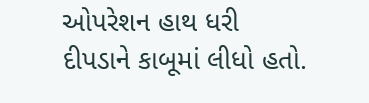ઓપરેશન હાથ ધરી દીપડાને કાબૂમાં લીધો હતો.